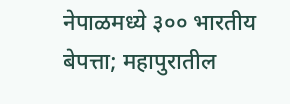नेपाळमध्ये ३०० भारतीय बेपत्ता; महापुरातील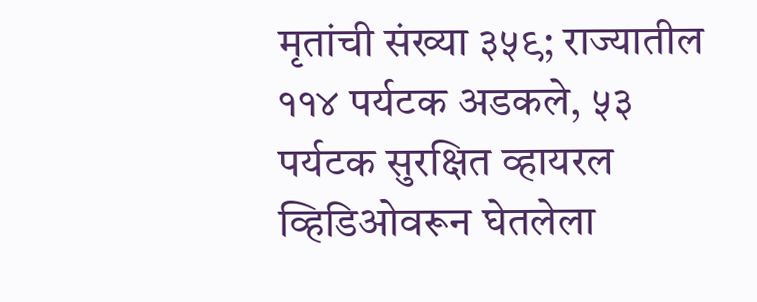मृतांची संख्या ३५९; राज्यातील ११४ पर्यटक अडकले, ५३ पर्यटक सुरक्षित व्हायरल व्हिडिओवरून घेतलेला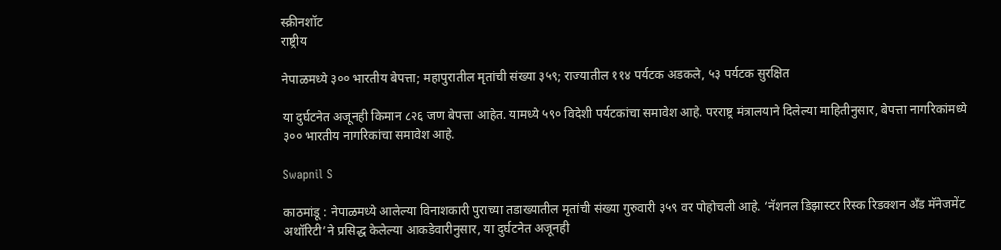स्क्रीनशॉट
राष्ट्रीय

नेपाळमध्ये ३०० भारतीय बेपत्ता; महापुरातील मृतांची संख्या ३५९; राज्यातील ११४ पर्यटक अडकले, ५३ पर्यटक सुरक्षित

या दुर्घटनेत अजूनही किमान ८२६ जण बेपत्ता आहेत. यामध्ये ५९० विदेशी पर्यटकांचा समावेश आहे. परराष्ट्र मंत्रालयाने दिलेल्या माहितीनुसार, बेपत्ता नागरिकांमध्ये ३०० भारतीय नागरिकांचा समावेश आहे.

Swapnil S

काठमांडू : नेपाळमध्ये आलेल्या विनाशकारी पुराच्या तडाख्यातील मृतांची संख्या गुरुवारी ३५९ वर पोहोचली आहे. ‘नॅशनल डिझास्टर रिस्क रिडक्शन अँड मॅनेजमेंट अथॉरिटी’ने प्रसिद्ध केलेल्या आकडेवारीनुसार, या दुर्घटनेत अजूनही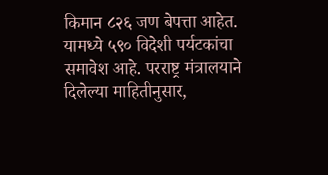किमान ८२६ जण बेपत्ता आहेत. यामध्ये ५९० विदेशी पर्यटकांचा समावेश आहे. परराष्ट्र मंत्रालयाने दिलेल्या माहितीनुसार,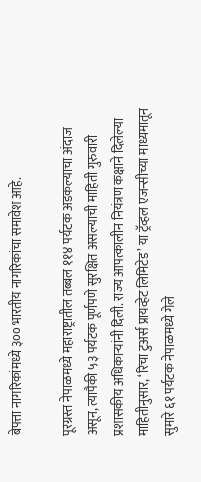बेपत्ता नागरिकांमध्ये ३०० भारतीय नागरिकांचा समावेश आहे.

पूरग्रस्त नेपाळमध्ये महाराष्ट्रातील तब्बल ११४ पर्यटक अडकल्याचा अंदाज असून, त्यापैकी ५३ पर्यटक पूर्णपणे सुरक्षित असल्याची माहिती गुरुवारी प्रशासकीय अधिकाऱ्यांनी दिली. राज्य आपत्कालीन नियंत्रण कक्षाने दिलेल्या माहितीनुसार, ‘रिचा टुअर्स प्रायव्हेट लिमिटेड’ या ट्रॅव्हल एजन्सीच्या माध्यमातून सुमारे ६१ पर्यटक नेपाळमध्ये गेले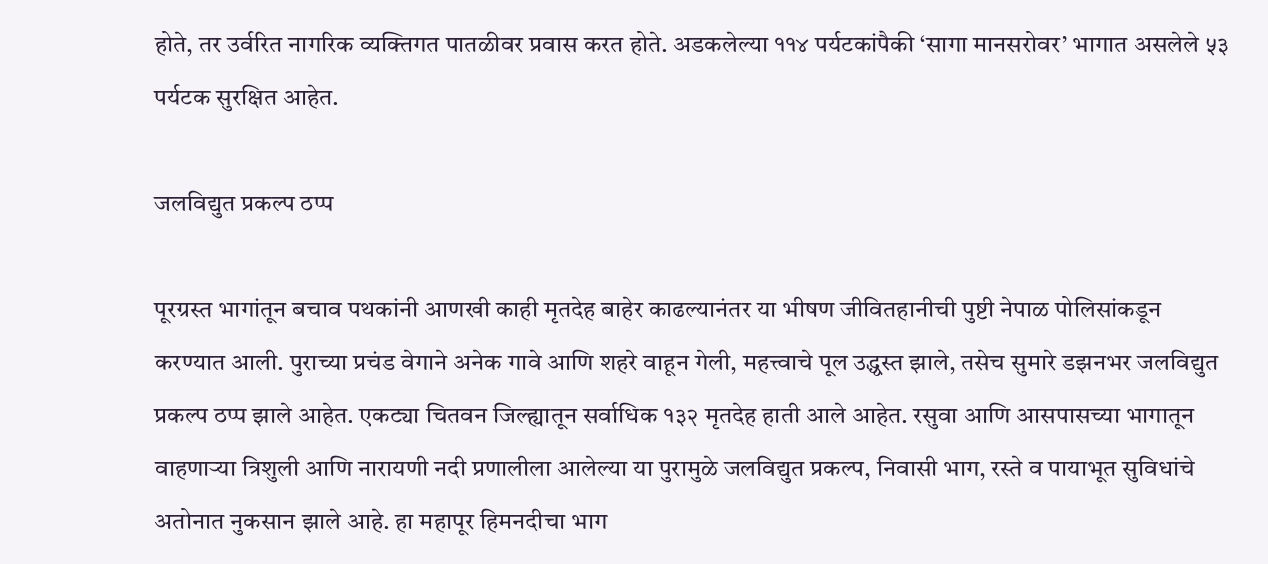होते, तर उर्वरित नागरिक व्यक्तिगत पातळीवर प्रवास करत होते. अडकलेल्या ११४ पर्यटकांपैकी ‘सागा मानसरोवर’ भागात असलेले ५३ पर्यटक सुरक्षित आहेत.

जलविद्युत प्रकल्प ठप्प

पूरग्रस्त भागांतून बचाव पथकांनी आणखी काही मृतदेह बाहेर काढल्यानंतर या भीषण जीवितहानीची पुष्टी नेपाळ पोलिसांकडून करण्यात आली. पुराच्या प्रचंड वेगाने अनेक गावे आणि शहरे वाहून गेली, महत्त्वाचे पूल उद्ध्वस्त झाले, तसेच सुमारे डझनभर जलविद्युत प्रकल्प ठप्प झाले आहेत. एकट्या चितवन जिल्ह्यातून सर्वाधिक १३२ मृतदेह हाती आले आहेत. रसुवा आणि आसपासच्या भागातून वाहणाऱ्या त्रिशुली आणि नारायणी नदी प्रणालीला आलेल्या या पुरामुळे जलविद्युत प्रकल्प, निवासी भाग, रस्ते व पायाभूत सुविधांचे अतोनात नुकसान झाले आहे. हा महापूर हिमनदीचा भाग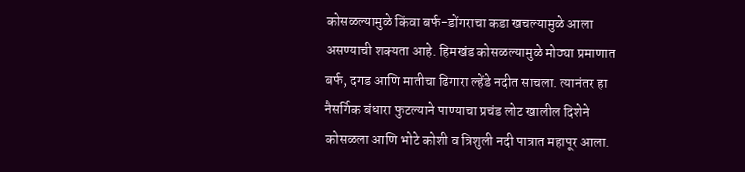कोसळल्यामुळे किंवा बर्फ-डोंगराचा कडा खचल्यामुळे आला असण्याची शक्यता आहे. हिमखंड कोसळल्यामुळे मोठ्या प्रमाणात बर्फ, दगड आणि मातीचा ढिगारा ल्हेंडे नदीत साचला. त्यानंतर हा नैसर्गिक बंधारा फुटल्याने पाण्याचा प्रचंड लोट खालील दिशेने कोसळला आणि भोटे कोशी व त्रिशुली नदी पात्रात महापूर आला.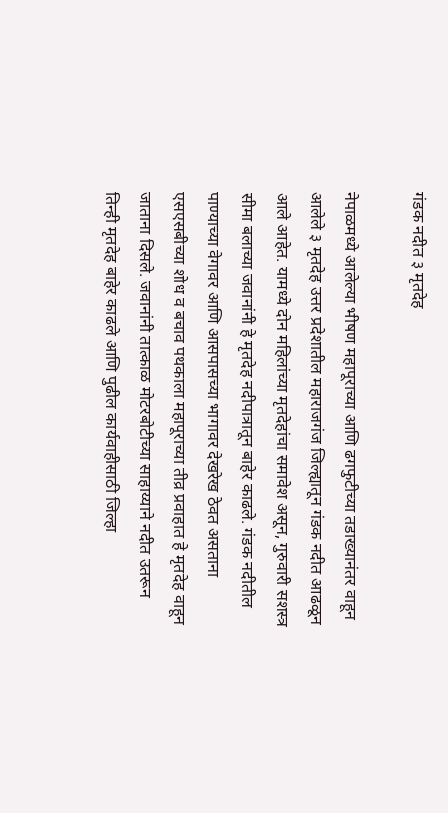गंडक नदीत ३ मृतदेह

नेपाळमध्ये आलेल्या भीषण महापूराच्या आणि ढगफुटीच्या तडाख्यानंतर वाहून आलेले ३ मृतदेह उत्तर प्रदेशातील महाराजगंज जिल्ह्यातून गंडक नदीत आढळून आले आहेत. यामध्ये दोन महिलांच्या मृतदेहांचा समावेश असून, गुरुवारी सशस्त्र सीमा बलाच्या जवानांनी हे मृतदेह नदीपात्रातून बाहेर काढले. गंडक नदीतील पाण्याच्या वेगावर आणि आसपासच्या भागावर देखरेख ठेवत असताना एसएसबीच्या शोध व बचाव पथकाला महापूराच्या तीव्र प्रवाहात हे मृतदेह वाहून जाताना दिसले. जवानांनी तात्काळ मोटरबोटीच्या साहाय्याने नदीत उतरून तिन्ही मृतदेह बाहेर काढले आणि पुढील कार्यवाहीसाठी जिल्हा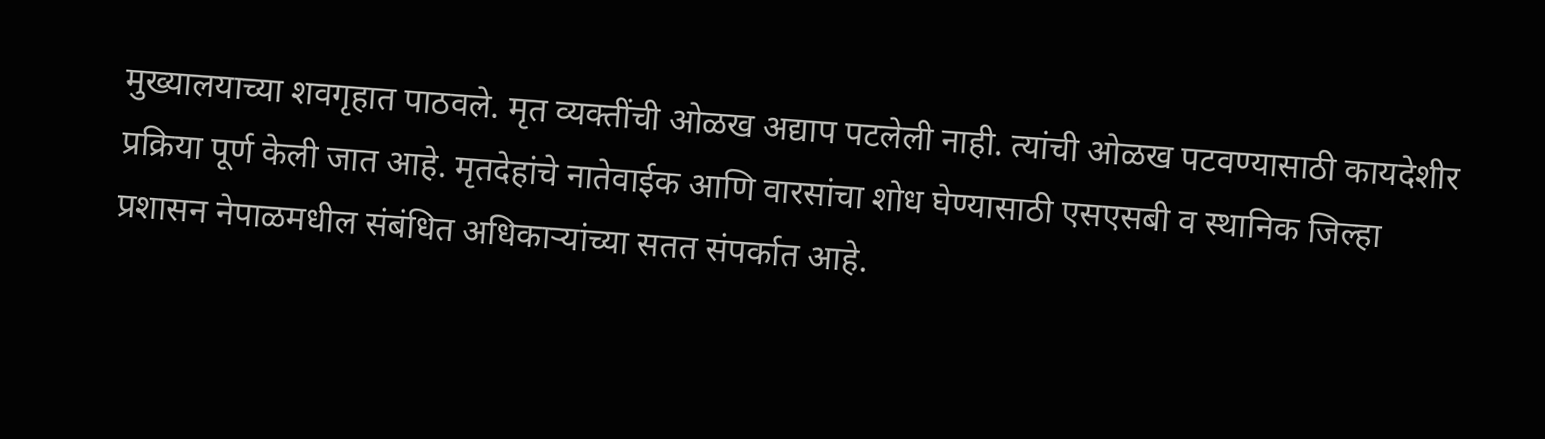मुख्यालयाच्या शवगृहात पाठवले. मृत व्यक्तींची ओळख अद्याप पटलेली नाही. त्यांची ओळख पटवण्यासाठी कायदेशीर प्रक्रिया पूर्ण केली जात आहे. मृतदेहांचे नातेवाईक आणि वारसांचा शोध घेण्यासाठी एसएसबी व स्थानिक जिल्हा प्रशासन नेपाळमधील संबंधित अधिकाऱ्यांच्या सतत संपर्कात आहे.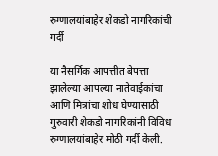रुग्णालयांबाहेर शेकडो नागरिकांची गर्दी

या नैसर्गिक आपत्तीत बेपत्ता झालेल्या आपल्या नातेवाईकांचा आणि मित्रांचा शोध घेण्यासाठी गुरुवारी शेकडो नागरिकांनी विविध रुग्णालयांबाहेर मोठी गर्दी केली.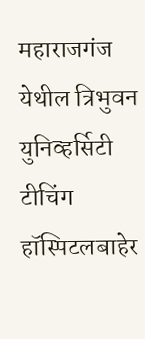महाराजगंज येथील त्रिभुवन युनिव्हर्सिटी टीचिंग हॉस्पिटलबाहेर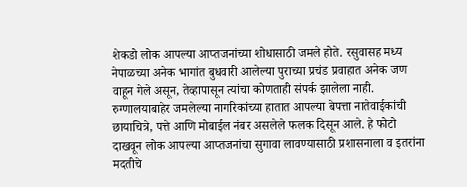शेकडो लोक आपल्या आप्तजनांच्या शोधासाठी जमले होते. रसुवासह मध्य नेपाळच्या अनेक भागांत बुधवारी आलेल्या पुराच्या प्रचंड प्रवाहात अनेक जण वाहून गेले असून, तेव्हापासून त्यांचा कोणताही संपर्क झालेला नाही. रुग्णालयाबाहेर जमलेल्या नागरिकांच्या हातात आपल्या बेपत्ता नातेवाईकांची छायाचित्रे, पत्ते आणि मोबाईल नंबर असलेले फलक दिसून आले. हे फोटो दाखवून लोक आपल्या आप्तजनांचा सुगावा लावण्यासाठी प्रशासनाला व इतरांना मदतीचे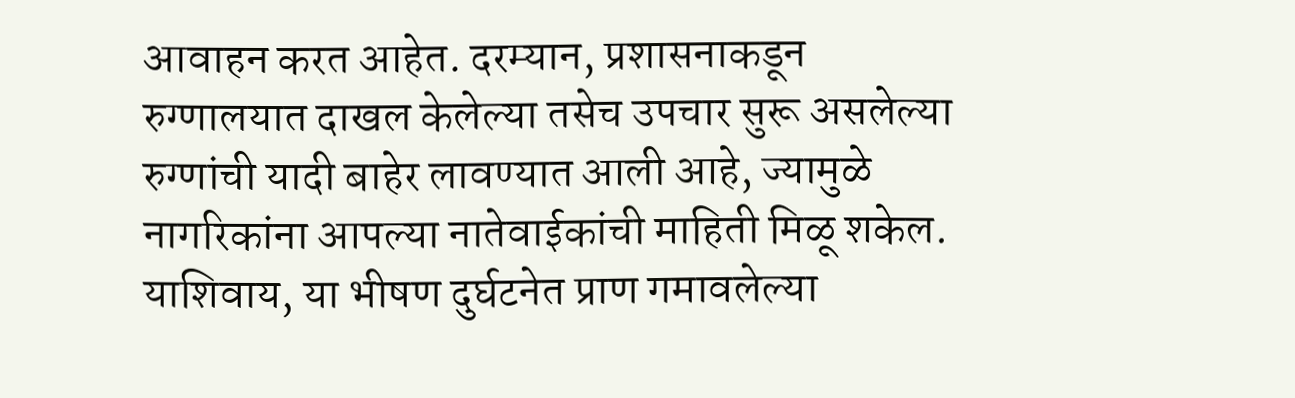आवाहन करत आहेत. दरम्यान, प्रशासनाकडून रुग्णालयात दाखल केलेल्या तसेच उपचार सुरू असलेल्या रुग्णांची यादी बाहेर लावण्यात आली आहे, ज्यामुळे नागरिकांना आपल्या नातेवाईकांची माहिती मिळू शकेल. याशिवाय, या भीषण दुर्घटनेत प्राण गमावलेल्या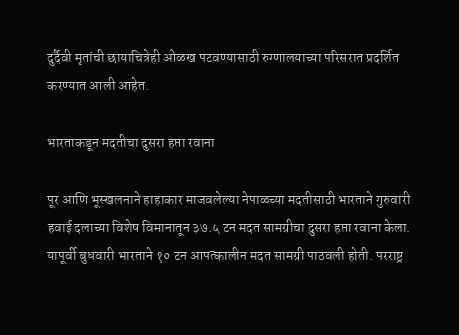दुर्दैवी मृतांची छायाचित्रेही ओळख पटवण्यासाठी रुग्णालयाच्या परिसरात प्रदर्शित करण्यात आली आहेत.

भारताकडून मदतीचा दुसरा हप्ता रवाना

पूर आणि भूस्खलनाने हाहाकार माजवलेल्या नेपाळच्या मदतीसाठी भारताने गुरुवारी हवाई दलाच्या विशेष विमानातून ३७.५ टन मदत सामग्रीचा दुसरा हप्ता रवाना केला. यापूर्वी बुधवारी भारताने १० टन आपत्कालीन मदत सामग्री पाठवली होती. परराष्ट्र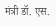मंत्री डॉ. एस.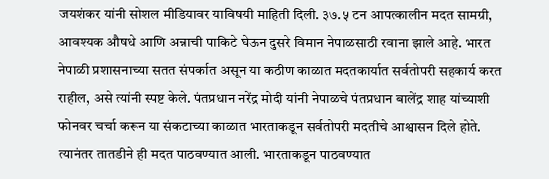जयशंकर यांनी सोशल मीडियावर याविषयी माहिती दिली. ३७.५ टन आपत्कालीन मदत सामग्री, आवश्यक औषधे आणि अन्नाची पाकिटे घेऊन दुसरे विमान नेपाळसाठी रवाना झाले आहे. भारत नेपाळी प्रशासनाच्या सतत संपर्कात असून या कठीण काळात मदतकार्यात सर्वतोपरी सहकार्य करत राहील, असे त्यांनी स्पष्ट केले. पंतप्रधान नरेंद्र मोदी यांनी नेपाळचे पंतप्रधान बालेंद्र शाह यांच्याशी फोनवर चर्चा करून या संकटाच्या काळात भारताकडून सर्वतोपरी मदतीचे आश्वासन दिले होते. त्यानंतर तातडीने ही मदत पाठवण्यात आली. भारताकडून पाठवण्यात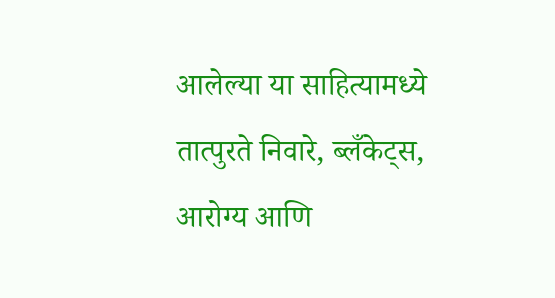आलेल्या या साहित्यामध्ये तात्पुरते निवारे, ब्लँकेट्स, आरोग्य आणि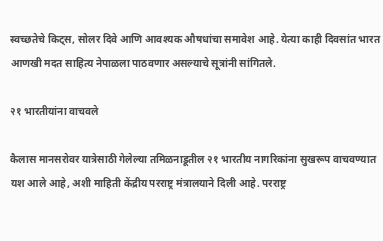स्वच्छतेचे किट्स, सोलर दिवे आणि आवश्यक औषधांचा समावेश आहे. येत्या काही दिवसांत भारत आणखी मदत साहित्य नेपाळला पाठवणार असल्याचे सूत्रांनी सांगितले.

२१ भारतीयांना वाचवले

कैलास मानसरोवर यात्रेसाठी गेलेल्या तमिळनाडूतील २१ भारतीय नागरिकांना सुखरूप वाचवण्यात यश आले आहे, अशी माहिती केंद्रीय परराष्ट्र मंत्रालयाने दिली आहे. परराष्ट्र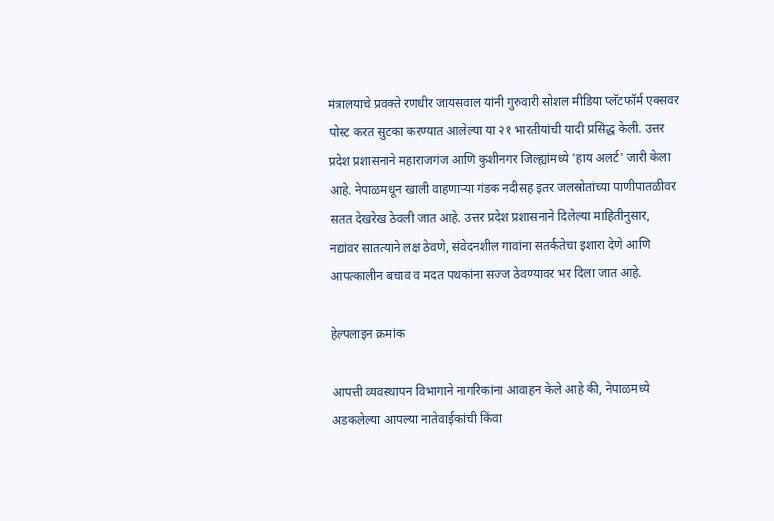मंत्रालयाचे प्रवक्ते रणधीर जायसवाल यांनी गुरुवारी सोशल मीडिया प्लॅटफॉर्म एक्सवर पोस्ट करत सुटका करण्यात आलेल्या या २१ भारतीयांची यादी प्रसिद्ध केली. उत्तर प्रदेश प्रशासनाने महाराजगंज आणि कुशीनगर जिल्ह्यांमध्ये 'हाय अलर्ट' जारी केला आहे. नेपाळमधून खाली वाहणाऱ्या गंडक नदीसह इतर जलस्रोतांच्या पाणीपातळीवर सतत देखरेख ठेवली जात आहे. उत्तर प्रदेश प्रशासनाने दिलेल्या माहितीनुसार, नद्यांवर सातत्याने लक्ष ठेवणे, संवेदनशील गावांना सतर्कतेचा इशारा देणे आणि आपत्कालीन बचाव व मदत पथकांना सज्ज ठेवण्यावर भर दिला जात आहे.

हेल्पलाइन क्रमांक

आपत्ती व्यवस्थापन विभागाने नागरिकांना आवाहन केले आहे की, नेपाळमध्ये अडकलेल्या आपल्या नातेवाईकांची किंवा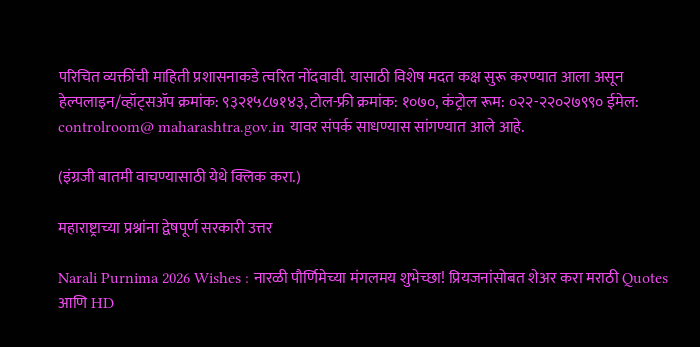परिचित व्यक्तींची माहिती प्रशासनाकडे त्वरित नोंदवावी. यासाठी विशेष मदत कक्ष सुरू करण्यात आला असून हेल्पलाइन/व्हॉट्सॲप क्रमांक: ९३२१५८७१४३, टोल-फ्री क्रमांक: १०७०, कंट्रोल रूम: ०२२-२२०२७९९० ईमेल: controlroom@ maharashtra.gov.in यावर संपर्क साधण्यास सांगण्यात आले आहे.

(इंग्रजी बातमी वाचण्यासाठी येथे क्लिक करा.)

महाराष्ट्राच्या प्रश्नांना द्वेषपूर्ण सरकारी उत्तर

Narali Purnima 2026 Wishes : नारळी पौर्णिमेच्या मंगलमय शुभेच्छा! प्रियजनांसोबत शेअर करा मराठी Quotes आणि HD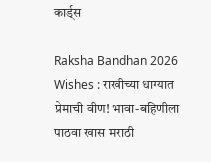कार्ड्स

Raksha Bandhan 2026 Wishes : राखीच्या धाग्यात प्रेमाची वीण! भावा-बहिणीला पाठवा खास मराठी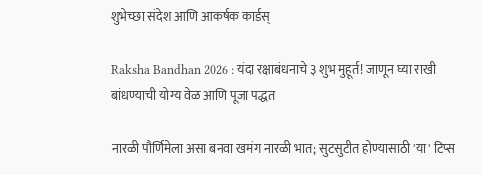शुभेच्छा संदेश आणि आकर्षक कार्डस्

Raksha Bandhan 2026 : यंदा रक्षाबंधनाचे ३ शुभ मुहूर्त! जाणून घ्या राखी बांधण्याची योग्य वेळ आणि पूजा पद्धत

नारळी पौर्णिमेला असा बनवा खमंग नारळी भात; सुटसुटीत होण्यासाठी 'या' टिप्स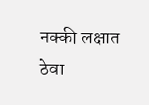नक्की लक्षात ठेवा